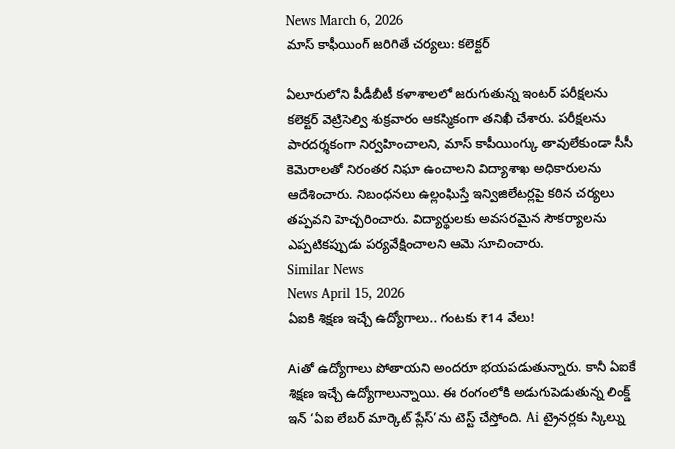News March 6, 2026
మాస్ కాఫీయింగ్ జరిగితే చర్యలు: కలెక్టర్

ఏలూరులోని పీడీబీటీ కళాశాలలో జరుగుతున్న ఇంటర్ పరీక్షలను కలెక్టర్ వెట్రిసెల్వి శుక్రవారం ఆకస్మికంగా తనిఖీ చేశారు. పరీక్షలను పారదర్శకంగా నిర్వహించాలని, మాస్ కాపీయింగ్కు తావులేకుండా సీసీ కెమెరాలతో నిరంతర నిఘా ఉంచాలని విద్యాశాఖ అధికారులను ఆదేశించారు. నిబంధనలు ఉల్లంఘిస్తే ఇన్విజిలేటర్లపై కఠిన చర్యలు తప్పవని హెచ్చరించారు. విద్యార్థులకు అవసరమైన సౌకర్యాలను ఎప్పటికప్పుడు పర్యవేక్షించాలని ఆమె సూచించారు.
Similar News
News April 15, 2026
ఏఐకి శిక్షణ ఇచ్చే ఉద్యోగాలు.. గంటకు ₹14 వేలు!

Aiతో ఉద్యోగాలు పోతాయని అందరూ భయపడుతున్నారు. కానీ ఏఐకే శిక్షణ ఇచ్చే ఉద్యోగాలున్నాయి. ఈ రంగంలోకి అడుగుపెడుతున్న లింక్డ్ ఇన్ ‘ఏఐ లేబర్ మార్కెట్ ప్లేస్’ను టెస్ట్ చేస్తోంది. Ai ట్రైనర్లకు స్కిల్ను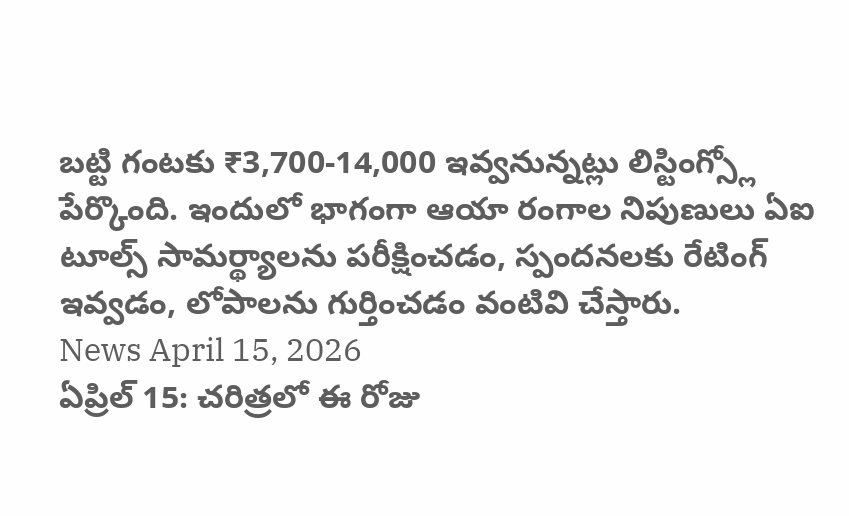బట్టి గంటకు ₹3,700-14,000 ఇవ్వనున్నట్లు లిస్టింగ్స్లో పేర్కొంది. ఇందులో భాగంగా ఆయా రంగాల నిపుణులు ఏఐ టూల్స్ సామర్థ్యాలను పరీక్షించడం, స్పందనలకు రేటింగ్ ఇవ్వడం, లోపాలను గుర్తించడం వంటివి చేస్తారు.
News April 15, 2026
ఏప్రిల్ 15: చరిత్రలో ఈ రోజు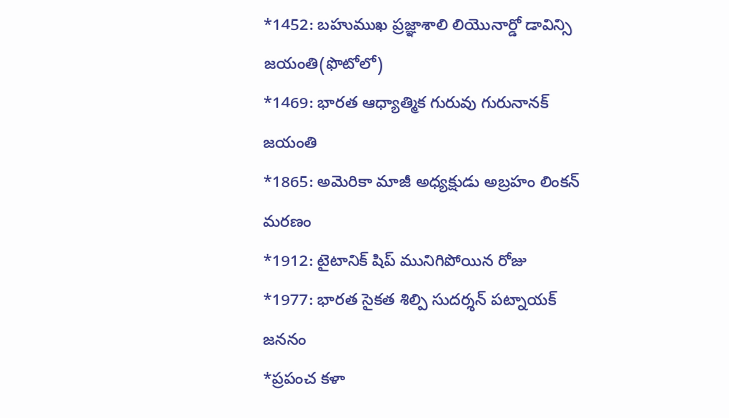*1452: బహుముఖ ప్రజ్ఞాశాలి లియొనార్డో డావిన్సి జయంతి(ఫొటోలో)
*1469: భారత ఆధ్యాత్మిక గురువు గురునానక్ జయంతి
*1865: అమెరికా మాజీ అధ్యక్షుడు అబ్రహం లింకన్ మరణం
*1912: టైటానిక్ షిప్ మునిగిపోయిన రోజు
*1977: భారత సైకత శిల్పి సుదర్శన్ పట్నాయక్ జననం
*ప్రపంచ కళా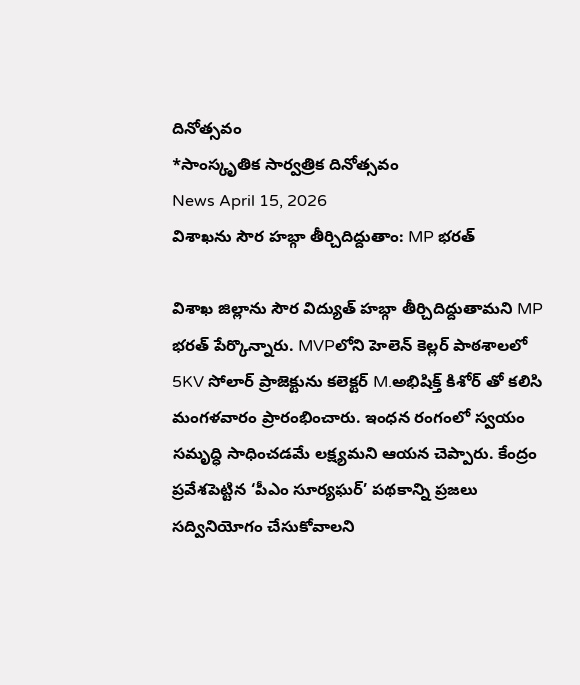దినోత్సవం
*సాంస్కృతిక సార్వత్రిక దినోత్సవం
News April 15, 2026
విశాఖను సౌర హబ్గా తీర్చిదిద్దుతాం: MP భరత్

విశాఖ జిల్లాను సౌర విద్యుత్ హబ్గా తీర్చిదిద్దుతామని MP భరత్ పేర్కొన్నారు. MVPలోని హెలెన్ కెల్లర్ పాఠశాలలో 5KV సోలార్ ప్రాజెక్టును కలెక్టర్ M.అభిషిక్త్ కిశోర్ తో కలిసి మంగళవారం ప్రారంభించారు. ఇంధన రంగంలో స్వయం సమృద్ధి సాధించడమే లక్ష్యమని ఆయన చెప్పారు. కేంద్రం ప్రవేశపెట్టిన ‘పీఎం సూర్యఘర్’ పథకాన్ని ప్రజలు సద్వినియోగం చేసుకోవాలని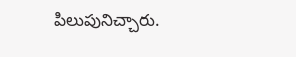పిలుపునిచ్చారు.